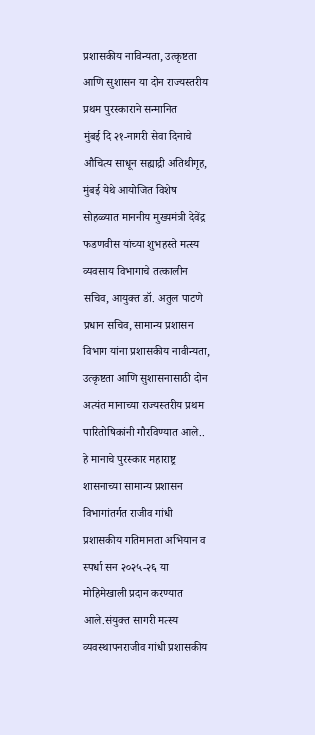प्रशासकीय नाविन्यता, उत्कृष्टता आणि सुशासन या दोन राज्यस्तरीय प्रथम पुरस्काराने सन्मानित
मुंबई दि २१-नागरी सेवा दिनाचे औचित्य साधून सह्याद्री अतिथीगृह, मुंबई येथे आयोजित विशेष सोहळ्यात माननीय मुख्यमंत्री देवेंद्र फडणवीस यांच्या शुभहस्ते मत्स्य व्यवसाय विभागाचे तत्कालीन सचिव, आयुक्त डॉ. अतुल पाटणे प्रधान सचिव, सामान्य प्रशासन विभाग यांना प्रशासकीय नावीन्यता, उत्कृष्टता आणि सुशासनासाठी दोन अत्यंत मानाच्या राज्यस्तरीय प्रथम पारितोषिकांनी गौरविण्यात आले..
हे मानाचे पुरस्कार महाराष्ट्र शासनाच्या सामान्य प्रशासन विभागांतर्गत राजीव गांधी प्रशासकीय गतिमानता अभियान व स्पर्धा सन २०२५-२६ या मोहिमेखाली प्रदान करण्यात आले.संयुक्त सागरी मत्स्य व्यवस्थापनराजीव गांधी प्रशासकीय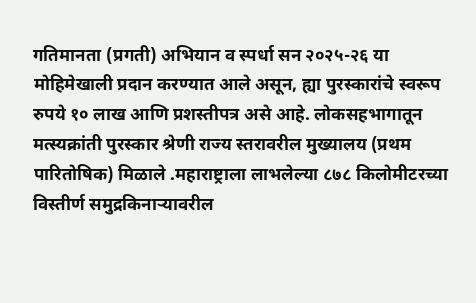गतिमानता (प्रगती) अभियान व स्पर्धा सन २०२५-२६ या मोहिमेखाली प्रदान करण्यात आले असून, ह्या पुरस्कारांचे स्वरूप रुपये १० लाख आणि प्रशस्तीपत्र असे आहे. लोकसहभागातून मत्स्यक्रांती पुरस्कार श्रेणी राज्य स्तरावरील मुख्यालय (प्रथम पारितोषिक) मिळाले .महाराष्ट्राला लाभलेल्या ८७८ किलोमीटरच्या विस्तीर्ण समुद्रकिनाऱ्यावरील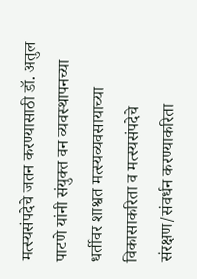मत्स्यसंपदेचे जतन करण्यासाठी डॉ. अतुल पाटणे यांनी संयुक्त वन व्यवस्थापनच्या धर्तीवर शाश्वत मत्स्यव्यवसायाच्या विकासाकरिता व मत्स्यसंपदेचे संरक्षण/संवर्धन करण्याकरिता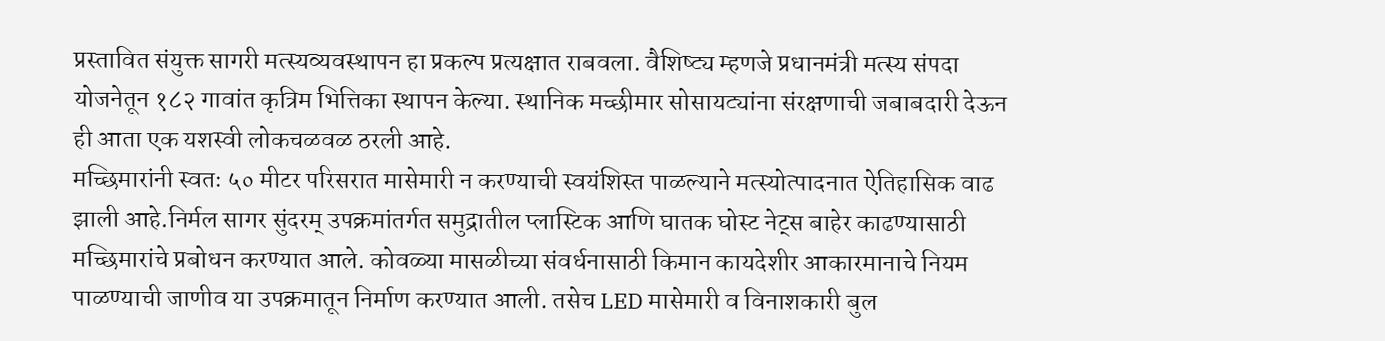प्रस्तावित संयुक्त सागरी मत्स्यव्यवस्थापन हा प्रकल्प प्रत्यक्षात राबवला. वैशिष्ट्य म्हणजे प्रधानमंत्री मत्स्य संपदा योजनेतून १८२ गावांत कृत्रिम भित्तिका स्थापन केल्या. स्थानिक मच्छीमार सोसायट्यांना संरक्षणाची जबाबदारी देऊन ही आता एक यशस्वी लोकचळवळ ठरली आहे.
मच्छिमारांनी स्वतः ५० मीटर परिसरात मासेमारी न करण्याची स्वयंशिस्त पाळल्याने मत्स्योत्पादनात ऐतिहासिक वाढ झाली आहे.निर्मल सागर सुंदरम् उपक्रमांतर्गत समुद्रातील प्लास्टिक आणि घातक घोस्ट नेट्स बाहेर काढण्यासाठी मच्छिमारांचे प्रबोधन करण्यात आले. कोवळ्या मासळीच्या संवर्धनासाठी किमान कायदेशीर आकारमानाचे नियम पाळण्याची जाणीव या उपक्रमातून निर्माण करण्यात आली. तसेच LED मासेमारी व विनाशकारी बुल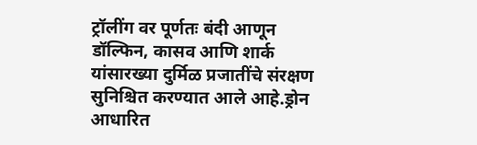ट्रॉलींग वर पूर्णतः बंदी आणून डॉल्फिन, कासव आणि शार्क यांसारख्या दुर्मिळ प्रजातींचे संरक्षण सुनिश्चित करण्यात आले आहे.ड्रोन आधारित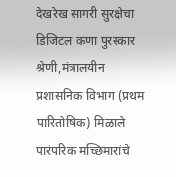देखरेख सागरी सुरक्षेचा डिजिटल कणा पुरस्कार श्रेणी,मंत्रालयीन प्रशासनिक विभाग (प्रथम पारितोषिक) मिळाले
पारंपरिक मच्छिमारांचे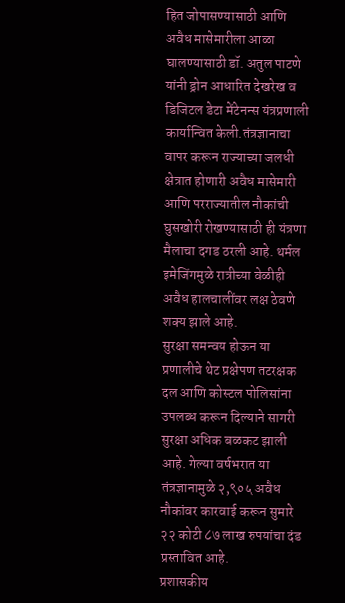हित जोपासण्यासाठी आणि अवैध मासेमारीला आळा घालण्यासाठी डॉ. अतुल पाटणे यांनी ड्रोन आधारित देखरेख व डिजिटल डेटा मेंटेनन्स यंत्रप्रणाली कार्यान्वित केली.तंत्रज्ञानाचा वापर करून राज्याच्या जलधी क्षेत्रात होणारी अवैध मासेमारी आणि परराज्यातील नौकांची घुसखोरी रोखण्यासाठी ही यंत्रणा मैलाचा दगड ठरली आहे. थर्मल इमेजिंगमुळे रात्रीच्या वेळीही अवैध हालचालींवर लक्ष ठेवणे शक्य झाले आहे.
सुरक्षा समन्वय होऊन या प्रणालीचे थेट प्रक्षेपण तटरक्षक दल आणि कोस्टल पोलिसांना उपलब्ध करून दिल्याने सागरी सुरक्षा अधिक बळकट झाली आहे. गेल्या वर्षभरात या तंत्रज्ञानामुळे २,९०५ अवैध नौकांवर कारवाई करून सुमारे २२ कोटी ८७ लाख रुपयांचा दंड प्रस्तावित आहे.
प्रशासकीय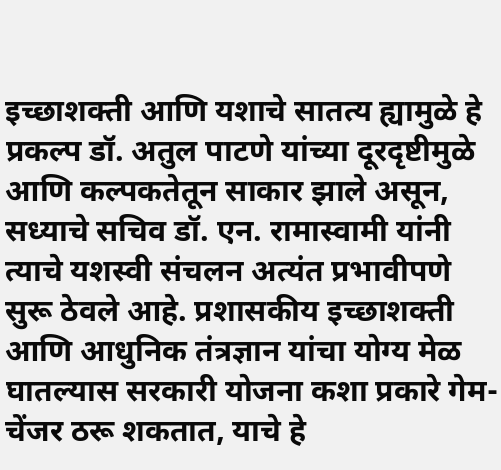इच्छाशक्ती आणि यशाचे सातत्य ह्यामुळे हे प्रकल्प डॉ. अतुल पाटणे यांच्या दूरदृष्टीमुळे आणि कल्पकतेतून साकार झाले असून, सध्याचे सचिव डॉ. एन. रामास्वामी यांनी त्याचे यशस्वी संचलन अत्यंत प्रभावीपणे सुरू ठेवले आहे. प्रशासकीय इच्छाशक्ती आणि आधुनिक तंत्रज्ञान यांचा योग्य मेळ घातल्यास सरकारी योजना कशा प्रकारे गेम-चेंजर ठरू शकतात, याचे हे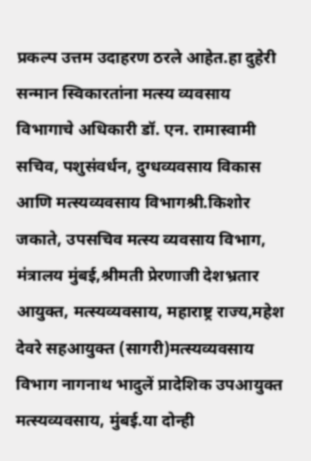प्रकल्प उत्तम उदाहरण ठरले आहेत.हा दुहेरी सन्मान स्विकारतांना मत्स्य व्यवसाय विभागाचे अधिकारी डॉ. एन. रामास्वामी सचिव, पशुसंवर्धन, दुग्धव्यवसाय विकास आणि मत्स्यव्यवसाय विभागश्री.किशोर जकाते, उपसचिव मत्स्य व्यवसाय विभाग, मंत्रालय मुंबई,श्रीमती प्रेरणाजी देशभ्रतार आयुक्त, मत्स्यव्यवसाय, महाराष्ट्र राज्य,महेश देवरे सहआयुक्त (सागरी)मत्स्यव्यवसाय विभाग नागनाथ भादुलें प्रादेशिक उपआयुक्त मत्स्यव्यवसाय, मुंबई.या दोन्ही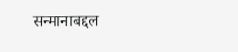सन्मानाबद्दल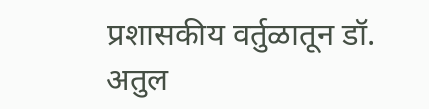प्रशासकीय वर्तुळातून डॉ. अतुल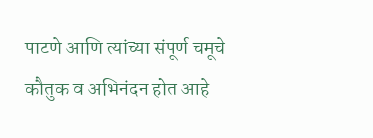पाटणे आणि त्यांच्या संपूर्ण चमूचे कौतुक व अभिनंदन होत आहे